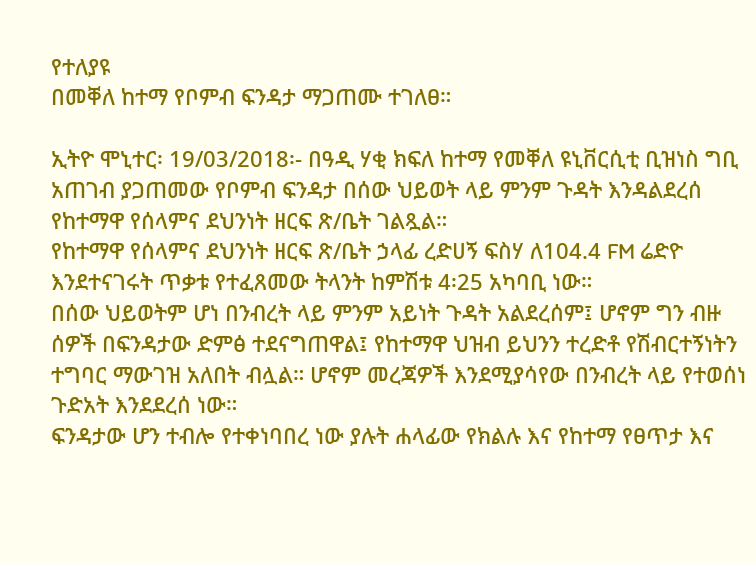የተለያዩ
በመቐለ ከተማ የቦምብ ፍንዳታ ማጋጠሙ ተገለፀ።

ኢትዮ ሞኒተር፡ 19/03/2018፡- በዓዲ ሃቂ ክፍለ ከተማ የመቐለ ዩኒቨርሲቲ ቢዝነስ ግቢ አጠገብ ያጋጠመው የቦምብ ፍንዳታ በሰው ህይወት ላይ ምንም ጉዳት እንዳልደረሰ የከተማዋ የሰላምና ደህንነት ዘርፍ ጽ/ቤት ገልጿል።
የከተማዋ የሰላምና ደህንነት ዘርፍ ጽ/ቤት ኃላፊ ረድሀኝ ፍስሃ ለ104.4 FM ሬድዮ እንደተናገሩት ጥቃቱ የተፈጸመው ትላንት ከምሽቱ 4፡25 አካባቢ ነው።
በሰው ህይወትም ሆነ በንብረት ላይ ምንም አይነት ጉዳት አልደረሰም፤ ሆኖም ግን ብዙ ሰዎች በፍንዳታው ድምፅ ተደናግጠዋል፤ የከተማዋ ህዝብ ይህንን ተረድቶ የሽብርተኝነትን ተግባር ማውገዝ አለበት ብሏል። ሆኖም መረጃዎች እንደሚያሳየው በንብረት ላይ የተወሰነ ጉድአት እንደደረሰ ነው።
ፍንዳታው ሆን ተብሎ የተቀነባበረ ነው ያሉት ሐላፊው የክልሉ እና የከተማ የፀጥታ እና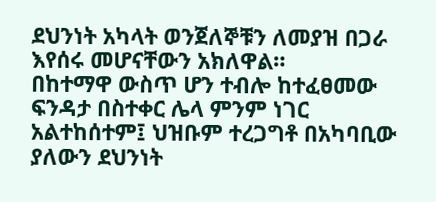ደህንነት አካላት ወንጀለኞቹን ለመያዝ በጋራ እየሰሩ መሆናቸውን አክለዋል።
በከተማዋ ውስጥ ሆን ተብሎ ከተፈፀመው ፍንዳታ በስተቀር ሌላ ምንም ነገር አልተከሰተም፤ ህዝቡም ተረጋግቶ በአካባቢው ያለውን ደህንነት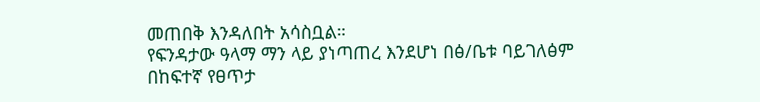መጠበቅ እንዳለበት አሳስቧል።
የፍንዳታው ዓላማ ማን ላይ ያነጣጠረ እንደሆነ በፅ/ቤቱ ባይገለፅም በከፍተኛ የፀጥታ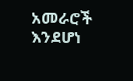አመራሮች እንደሆነ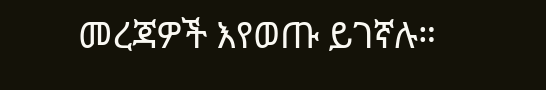መረጃዎች እየወጡ ይገኛሉ።